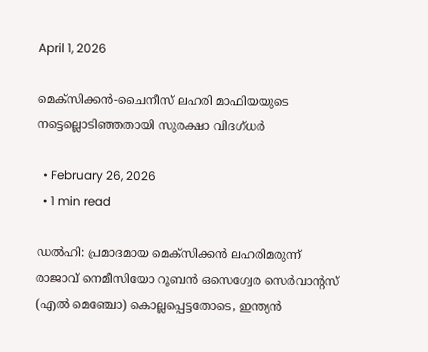April 1, 2026

മെക്‌സിക്കന്‍-ചൈനീസ് ലഹരി മാഫിയയുടെ നട്ടെല്ലൊടിഞ്ഞതായി സുരക്ഷാ വിദഗ്ധര്‍

  • February 26, 2026
  • 1 min read

ഡല്‍ഹി: പ്രമാദമായ മെക്‌സിക്കന്‍ ലഹരിമരുന്ന് രാജാവ് നെമീസിയോ റൂബന്‍ ഒസെഗ്വേര സെര്‍വാന്റസ് (എല്‍ മെഞ്ചോ) കൊല്ലപ്പെട്ടതോടെ, ഇന്ത്യന്‍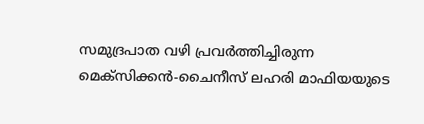സമുദ്രപാത വഴി പ്രവര്‍ത്തിച്ചിരുന്ന മെക്‌സിക്കന്‍-ചൈനീസ് ലഹരി മാഫിയയുടെ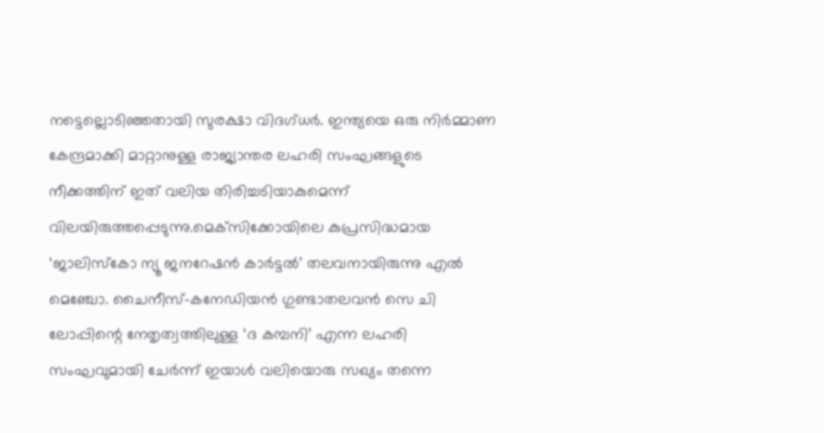നട്ടെല്ലൊടിഞ്ഞതായി സുരക്ഷാ വിദഗ്ധര്‍. ഇന്ത്യയെ ഒരു നിര്‍മ്മാണ കേന്ദ്രമാക്കി മാറ്റാനുള്ള രാജ്യാന്തര ലഹരി സംഘങ്ങളുടെ നീക്കത്തിന് ഇത് വലിയ തിരിച്ചടിയാകുമെന്ന് വിലയിരുത്തപ്പെടുന്നു.മെക്‌സിക്കോയിലെ കുപ്രസിദ്ധമായ ‘ജാലിസ്‌കോ ന്യൂ ജനറേഷന്‍ കാര്‍ട്ടല്‍’ തലവനായിരുന്നു എല്‍ മെഞ്ചോ. ചൈനീസ്-കനേഡിയന്‍ ഗുണ്ടാതലവന്‍ സെ ചി ലോപ്പിന്റെ നേതൃത്വത്തിലുള്ള ‘ദ കമ്പനി’ എന്ന ലഹരി സംഘവുമായി ചേര്‍ന്ന് ഇയാള്‍ വലിയൊരു സഖ്യം തന്നെ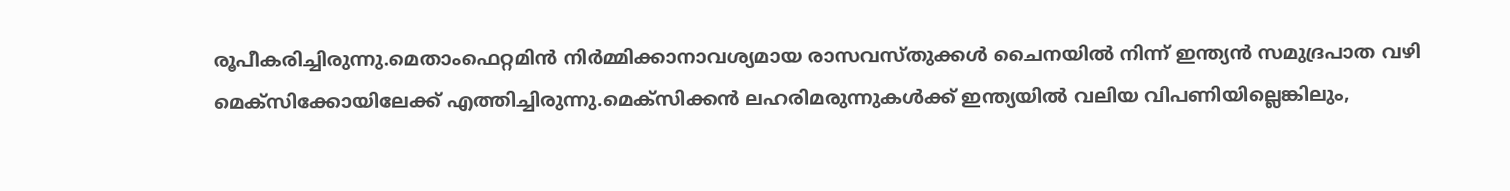രൂപീകരിച്ചിരുന്നു.മെതാംഫെറ്റമിന്‍ നിര്‍മ്മിക്കാനാവശ്യമായ രാസവസ്തുക്കള്‍ ചൈനയില്‍ നിന്ന് ഇന്ത്യന്‍ സമുദ്രപാത വഴി മെക്‌സിക്കോയിലേക്ക് എത്തിച്ചിരുന്നു.മെക്‌സിക്കന്‍ ലഹരിമരുന്നുകള്‍ക്ക് ഇന്ത്യയില്‍ വലിയ വിപണിയില്ലെങ്കിലും,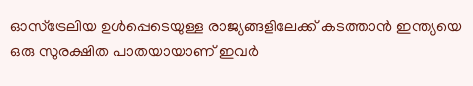ഓസ്ട്രേലിയ ഉള്‍പ്പെടെയുള്ള രാജ്യങ്ങളിലേക്ക് കടത്താന്‍ ഇന്ത്യയെ ഒരു സുരക്ഷിത പാതയായാണ് ഇവര്‍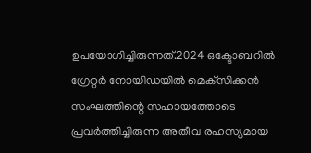ഉപയോഗിച്ചിരുന്നത്.2024 ഒക്ടോബറില്‍ ഗ്രേറ്റര്‍ നോയിഡയില്‍ മെക്‌സിക്കന്‍ സംഘത്തിന്റെ സഹായത്തോടെ പ്രവര്‍ത്തിച്ചിരുന്ന അതീവ രഹസ്യമായ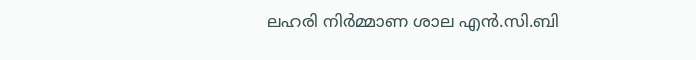ലഹരി നിര്‍മ്മാണ ശാല എന്‍.സി.ബി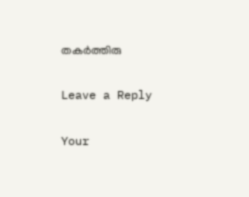തകര്‍ത്തിരു

Leave a Reply

Your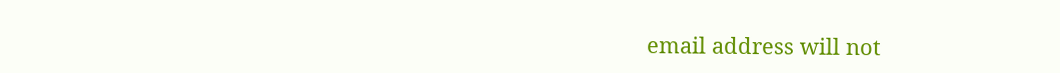email address will not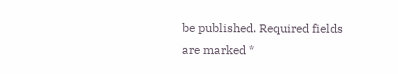be published. Required fields are marked *